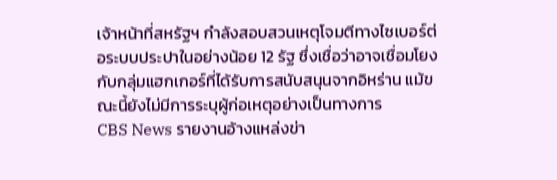เจ้าหน้าที่สหรัฐฯ กำลังสอบสวนเหตุโจมตีทางไซเบอร์ต่อระบบประปาในอย่างน้อย 12 รัฐ ซึ่งเชื่อว่าอาจเชื่อมโยงกับกลุ่มแฮกเกอร์ที่ได้รับการสนับสนุนจากอิหร่าน แม้ขณะนี้ยังไม่มีการระบุผู้ก่อเหตุอย่างเป็นทางการ
CBS News รายงานอ้างแหล่งข่า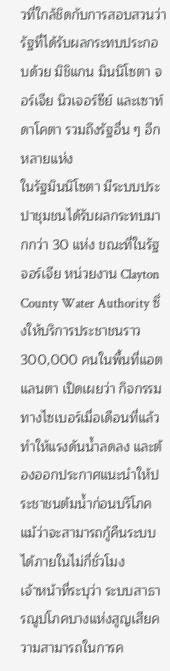วที่ใกล้ชิดกับการสอบสวนว่า รัฐที่ได้รับผลกระทบประกอบด้วย มิชิแกน มินนิโซตา จอร์เจีย นิวเจอร์ซีย์ และเซาท์ดาโคตา รวมถึงรัฐอื่น ๆ อีกหลายแห่ง
ในรัฐมินนิโซตา มีระบบประปาชุมชนได้รับผลกระทบมากกว่า 30 แห่ง ขณะที่ในรัฐจอร์เจีย หน่วยงาน Clayton County Water Authority ซึ่งให้บริการประชาชนราว 300,000 คนในพื้นที่แอตแลนตา เปิดเผยว่า กิจกรรมทางไซเบอร์เมื่อเดือนที่แล้วทำให้แรงดันน้ำลดลง และต้องออกประกาศแนะนำให้ประชาชนต้มน้ำก่อนบริโภค แม้ว่าจะสามารถกู้คืนระบบได้ภายในไม่กี่ชั่วโมง
เจ้าหน้าที่ระบุว่า ระบบสาธารณูปโภคบางแห่งสูญเสียความสามารถในการค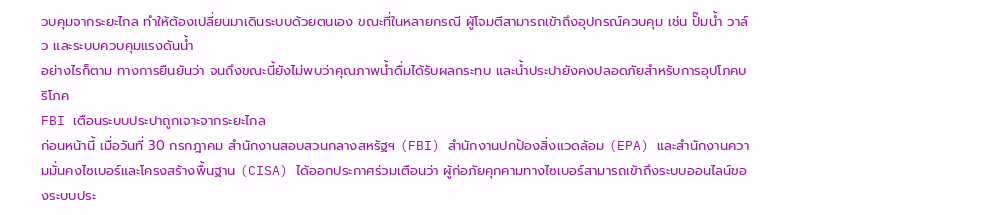วบคุมจากระยะไกล ทำให้ต้องเปลี่ยนมาเดินระบบด้วยตนเอง ขณะที่ในหลายกรณี ผู้โจมตีสามารถเข้าถึงอุปกรณ์ควบคุม เช่น ปั๊มน้ำ วาล์ว และระบบควบคุมแรงดันน้ำ
อย่างไรก็ตาม ทางการยืนยันว่า จนถึงขณะนี้ยังไม่พบว่าคุณภาพน้ำดื่มได้รับผลกระทบ และน้ำประปายังคงปลอดภัยสำหรับการอุปโภคบริโภค
FBI เตือนระบบประปาถูกเจาะจากระยะไกล
ก่อนหน้านี้ เมื่อวันที่ 30 กรกฎาคม สำนักงานสอบสวนกลางสหรัฐฯ (FBI) สำนักงานปกป้องสิ่งแวดล้อม (EPA) และสำนักงานความมั่นคงไซเบอร์และโครงสร้างพื้นฐาน (CISA) ได้ออกประกาศร่วมเตือนว่า ผู้ก่อภัยคุกคามทางไซเบอร์สามารถเข้าถึงระบบออนไลน์ของระบบประ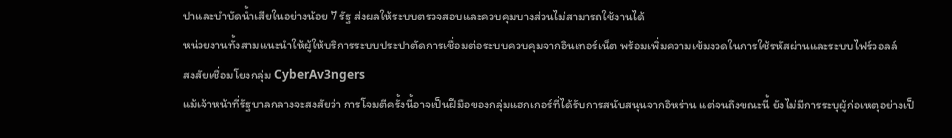ปาและบำบัดน้ำเสียในอย่างน้อย 7 รัฐ ส่งผลให้ระบบตรวจสอบและควบคุมบางส่วนไม่สามารถใช้งานได้
หน่วยงานทั้งสามแนะนำให้ผู้ให้บริการระบบประปาตัดการเชื่อมต่อระบบควบคุมจากอินเทอร์เน็ต พร้อมเพิ่มความเข้มงวดในการใช้รหัสผ่านและระบบไฟร์วอลล์
สงสัยเชื่อมโยงกลุ่ม CyberAv3ngers
แม้เจ้าหน้าที่รัฐบาลกลางจะสงสัยว่า การโจมตีครั้งนี้อาจเป็นฝีมือของกลุ่มแฮกเกอร์ที่ได้รับการสนับสนุนจากอิหร่าน แต่จนถึงขณะนี้ ยังไม่มีการระบุผู้ก่อเหตุอย่างเป็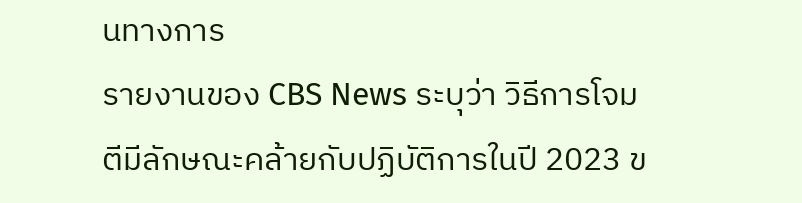นทางการ
รายงานของ CBS News ระบุว่า วิธีการโจมตีมีลักษณะคล้ายกับปฏิบัติการในปี 2023 ข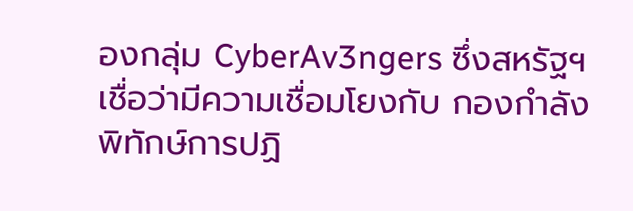องกลุ่ม CyberAv3ngers ซึ่งสหรัฐฯ เชื่อว่ามีความเชื่อมโยงกับ กองกำลังพิทักษ์การปฏิ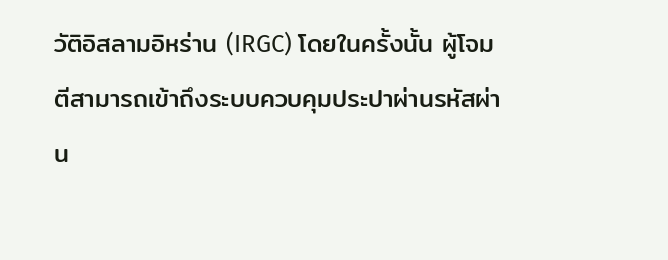วัติอิสลามอิหร่าน (IRGC) โดยในครั้งนั้น ผู้โจมตีสามารถเข้าถึงระบบควบคุมประปาผ่านรหัสผ่าน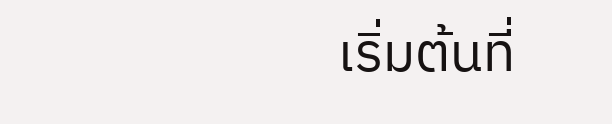เริ่มต้นที่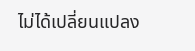ไม่ได้เปลี่ยนแปลง